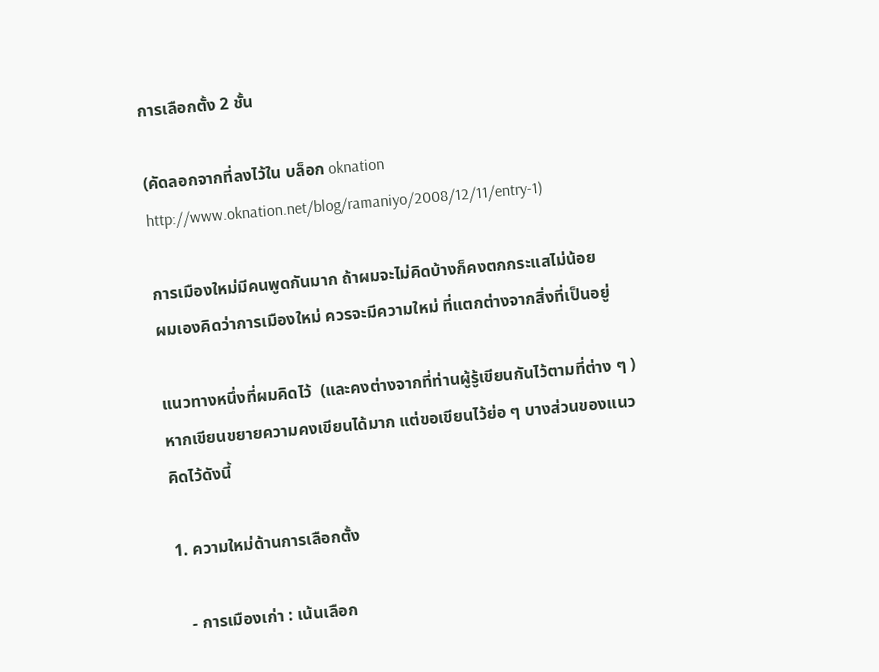การเลือกตั้ง 2 ชั้น

(คัดลอกจากที่ลงไว้ใน บล็อก oknation
http://www.oknation.net/blog/ramaniyo/2008/12/11/entry-1)

การเมืองใหม่มีคนพูดกันมาก ถ้าผมจะไม่คิดบ้างก็คงตกกระแสไม่น้อย
ผมเองคิดว่าการเมืองใหม่ ควรจะมีความใหม่ ที่แตกต่างจากสิ่งที่เป็นอยู่

แนวทางหนึ่งที่ผมคิดไว้  (และคงต่างจากที่ท่านผู้รู้เขียนกันไว้ตามที่ต่าง ๆ )
หากเขียนขยายความคงเขียนได้มาก แต่ขอเขียนไว้ย่อ ๆ บางส่วนของแนวคิดไว้ดังนี้

1. ความใหม่ด้านการเลือกตั้ง

   - การเมืองเก่า : เน้นเลือก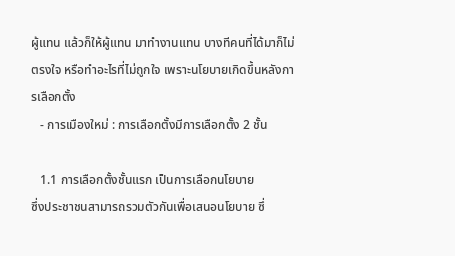ผู้แทน แล้วก็ให้ผู้แทน มาทำงานแทน บางทีคนที่ได้มาก็ไม่ตรงใจ หรือทำอะไรที่ไม่ถูกใจ เพราะนโยบายเกิดขึ้นหลังการเลือกตั้ง
   - การเมืองใหม่ : การเลือกตั้งมีการเลือกตั้ง 2 ชั้น

   1.1 การเลือกตั้งชั้นแรก เป็นการเลือกนโยบาย
ซึ่งประชาชนสามารถรวมตัวกันเพื่อเสนอนโยบาย ซึ่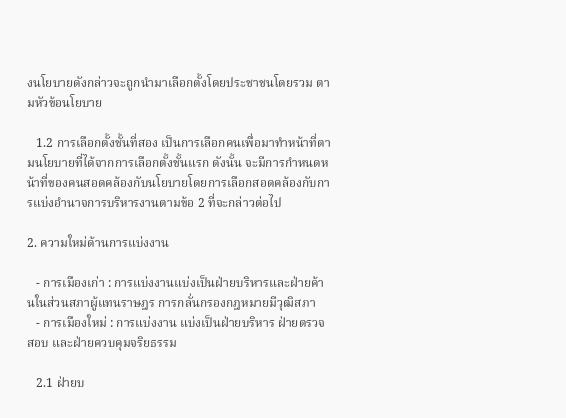งนโยบายดังกล่าวจะถูกนำมาเลือกตั้งโดยประชาชนโดยรวม ตามหัวข้อนโยบาย

   1.2 การเลือกตั้งชั้นที่สอง เป็นการเลือกคนเพื่อมาทำหน้าที่ตามนโยบายที่ได้จากการเลือกตั้งชั้นแรก ดังนั้น จะมีการกำหนดหน้าที่ของคนสอดคล้องกับนโยบายโดยการเลือกสอดคล้องกับการแบ่งอำนาจการบริหารงานตามข้อ 2 ที่จะกล่าวต่อไป

2. ความใหม่ด้านการแบ่งงาน

   - การเมืองเก่า : การแบ่งงานแบ่งเป็นฝ่ายบริหารและฝ่ายค้านในส่วนสภาผู้แทนราษฎร การกลั่นกรองกฎหมายมีวุฒิสภา
   - การเมืองใหม่ : การแบ่งงาน แบ่งเป็นฝ่ายบริหาร ฝ่ายตรวจสอบ และฝ่ายควบคุมจริยธรรม

   2.1 ฝ่ายบ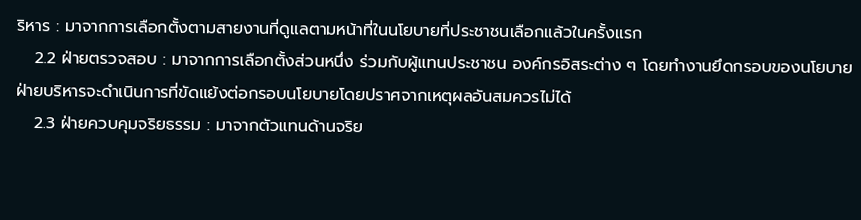ริหาร : มาจากการเลือกตั้งตามสายงานที่ดูแลตามหน้าที่ในนโยบายที่ประชาชนเลือกแล้วในครั้งแรก
   2.2 ฝ่ายตรวจสอบ : มาจากการเลือกตั้งส่วนหนึ่ง ร่วมกับผู้แทนประชาชน องค์กรอิสระต่าง ๆ โดยทำงานยึดกรอบของนโยบายฝ่ายบริหารจะดำเนินการที่ขัดแย้งต่อกรอบนโยบายโดยปราศจากเหตุผลอันสมควรไม่ได้
   2.3 ฝ่ายควบคุมจริยธรรม : มาจากตัวแทนด้านจริย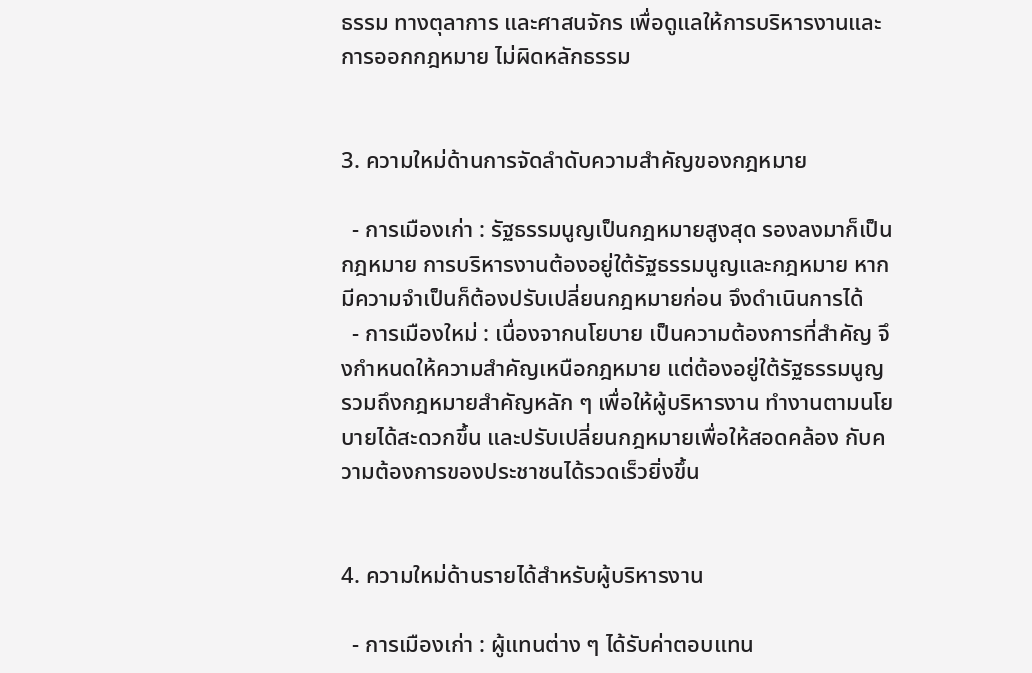ธรรม ทางตุลาการ และศาสนจักร เพื่อดูแลให้การบริหารงานและการออกกฎหมาย ไม่ผิดหลักธรรม


3. ความใหม่ด้านการจัดลำดับความสำคัญของกฎหมาย

  - การเมืองเก่า : รัฐธรรมนูญเป็นกฎหมายสูงสุด รองลงมาก็เป็นกฎหมาย การบริหารงานต้องอยู่ใต้รัฐธรรมนูญและกฎหมาย หากมีความจำเป็นก็ต้องปรับเปลี่ยนกฎหมายก่อน จึงดำเนินการได้
  - การเมืองใหม่ : เนื่องจากนโยบาย เป็นความต้องการที่สำคัญ จึงกำหนดให้ความสำคัญเหนือกฎหมาย แต่ต้องอยู่ใต้รัฐธรรมนูญรวมถึงกฎหมายสำคัญหลัก ๆ เพื่อให้ผู้บริหารงาน ทำงานตามนโยบายได้สะดวกขึ้น และปรับเปลี่ยนกฎหมายเพื่อให้สอดคล้อง กับความต้องการของประชาชนได้รวดเร็วยิ่งขึ้น


4. ความใหม่ด้านรายได้สำหรับผู้บริหารงาน

  - การเมืองเก่า : ผู้แทนต่าง ๆ ได้รับค่าตอบแทน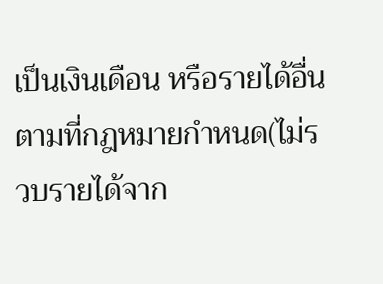เป็นเงินเดือน หรือรายได้อื่นตามที่กฎหมายกำหนด(ไม่รวบรายได้จาก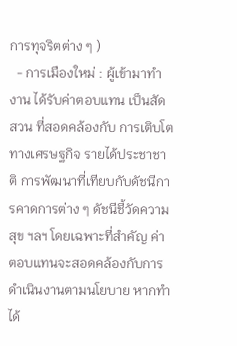การทุจริตต่าง ๆ )
  - การเมืองใหม่ : ผู้เข้ามาทำงาน ได้รับค่าตอบแทน เป็นสัดสวน ที่สอดคล้องกับ การเติบโตทางเศรษฐกิจ รายได้ประชาชาติ การพัฒนาที่เทียบกับดัชนีการคาดการต่าง ๆ ดัชนีชี้วัดความสุข ฯลฯ โดยเฉพาะที่สำคัญ ค่าตอบแทนจะสอดคล้องกับการดำเนินงานตามนโยบาย หากทำได้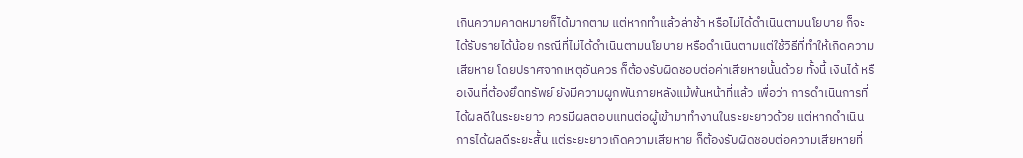เกินความคาดหมายก็ได้มากตาม แต่หากทำแล้วล่าช้า หรือไม่ได้ดำเนินตามนโยบาย ก็จะได้รับรายได้น้อย กรณีที่ไม่ได้ดำเนินตามนโยบาย หรือดำเนินตามแต่ใช้วิธีที่ทำให้เกิดความเสียหาย โดยปราศจากเหตุอันควร ก็ต้องรับผิดชอบต่อค่าเสียหายนั้นด้วย ทั้งนี้ เงินได้ หรือเงินที่ต้องยึดทรัพย์ ยังมีความผูกพันภายหลังแม้พ้นหน้าที่แล้ว เพื่อว่า การดำเนินการที่ได้ผลดีในระยะยาว ควรมีผลตอบแทนต่อผู้เข้ามาทำงานในระยะยาวด้วย แต่หากดำเนินการได้ผลดีระยะสั้น แต่ระยะยาวเกิดความเสียหาย ก็ต้องรับผิดชอบต่อความเสียหายที่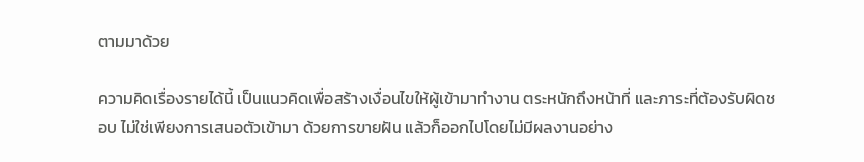ตามมาด้วย

ความคิดเรื่องรายได้นี้ เป็นแนวคิดเพื่อสร้างเงื่อนไขให้ผู้เข้ามาทำงาน ตระหนักถึงหน้าที่ และภาระที่ต้องรับผิดชอบ ไม่ใช่เพียงการเสนอตัวเข้ามา ด้วยการขายฝัน แล้วก็ออกไปโดยไม่มีผลงานอย่าง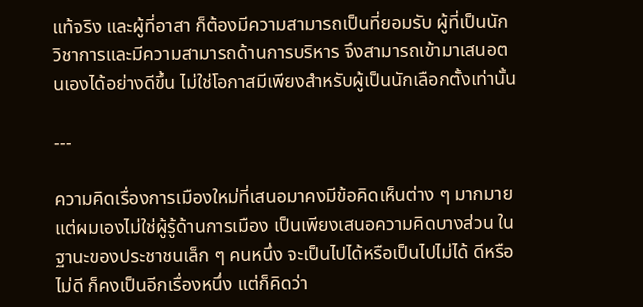แท้จริง และผู้ที่อาสา ก็ต้องมีความสามารถเป็นที่ยอมรับ ผู้ที่เป็นนักวิชาการและมีความสามารถด้านการบริหาร จึงสามารถเข้ามาเสนอตนเองได้อย่างดีขึ้น ไม่ใช่โอกาสมีเพียงสำหรับผู้เป็นนักเลือกตั้งเท่านั้น

---

ความคิดเรื่องการเมืองใหม่ที่เสนอมาคงมีข้อคิดเห็นต่าง ๆ มากมาย แต่ผมเองไม่ใช่ผู้รู้ด้านการเมือง เป็นเพียงเสนอความคิดบางส่วน ในฐานะของประชาชนเล็ก ๆ คนหนึ่ง จะเป็นไปได้หรือเป็นไปไม่ได้ ดีหรือไม่ดี ก็คงเป็นอีกเรื่องหนึ่ง แต่ก็คิดว่า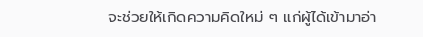จะช่วยให้เกิดความคิดใหม่ ๆ แก่ผู้ได้เข้ามาอ่า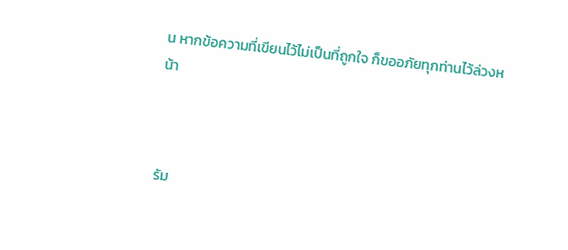น หากข้อความที่เขียนไว้ไม่เป็นที่ถูกใจ ก็ขออภัยทุกท่านไว้ล่วงหน้า



รัม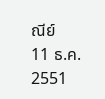ณีย์
11 ธ.ค. 2551